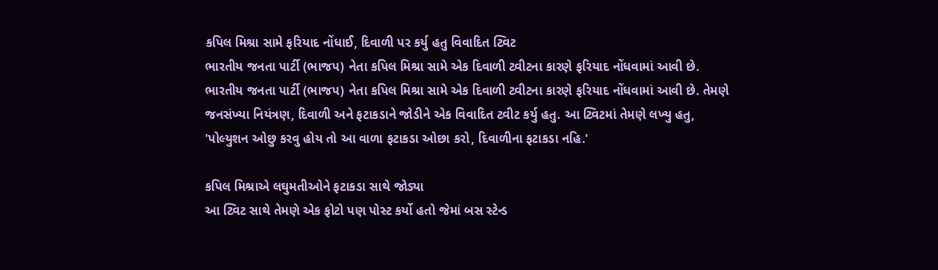કપિલ મિશ્રા સામે ફરિયાદ નોંધાઈ, દિવાળી પર કર્યુ હતુ વિવાદિત ટ્વિટ
ભારતીય જનતા પાર્ટી (ભાજપ) નેતા કપિલ મિશ્રા સામે એક દિવાળી ટ્વીટના કારણે ફરિયાદ નોંધવામાં આવી છે.
ભારતીય જનતા પાર્ટી (ભાજપ) નેતા કપિલ મિશ્રા સામે એક દિવાળી ટ્વીટના કારણે ફરિયાદ નોંધવામાં આવી છે. તેમણે જનસંખ્યા નિયંત્રણ, દિવાળી અને ફટાકડાને જોડીને એક વિવાદિત ટ્વીટ કર્યુ હતુ. આ ટ્વિટમાં તેમણે લખ્યુ હતુ, 'પોલ્યુશન ઓછુ કરવુ હોય તો આ વાળા ફટાકડા ઓછા કરો, દિવાળીના ફટાકડા નહિ.'

કપિલ મિશ્રાએ લઘુમતીઓને ફટાકડા સાથે જોડ્યા
આ ટ્વિટ સાથે તેમણે એક ફોટો પણ પોસ્ટ કર્યો હતો જેમાં બસ સ્ટેન્ડ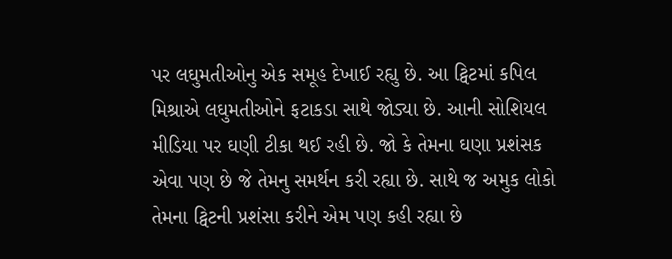પર લઘુમતીઓનુ એક સમૂહ દેખાઈ રહ્યુ છે. આ ટ્વિટમાં કપિલ મિશ્રાએ લઘુમતીઓને ફટાકડા સાથે જોડ્યા છે. આની સોશિયલ મીડિયા પર ઘણી ટીકા થઈ રહી છે. જો કે તેમના ઘણા પ્રશંસક એવા પણ છે જે તેમનુ સમર્થન કરી રહ્યા છે. સાથે જ અમુક લોકો તેમના ટ્વિટની પ્રશંસા કરીને એમ પણ કહી રહ્યા છે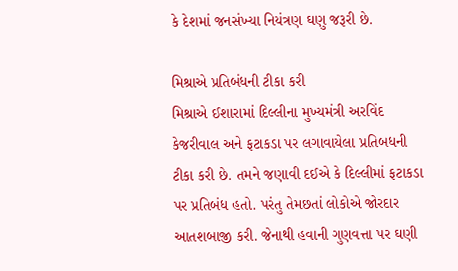કે દેશમાં જનસંખ્યા નિયંત્રણ ઘણુ જરૂરી છે.

મિશ્રાએ પ્રતિબંધની ટીકા કરી
મિશ્રાએ ઈશારામાં દિલ્લીના મુખ્યમંત્રી અરવિંદ કેજરીવાલ અને ફટાકડા પર લગાવાયેલા પ્રતિબધની ટીકા કરી છે. તમને જણાવી દઈએ કે દિલ્લીમાં ફટાકડા પર પ્રતિબંધ હતો. પરંતુ તેમછતાં લોકોએ જોરદાર આતશબાજી કરી. જેનાથી હવાની ગુણવત્તા પર ઘણી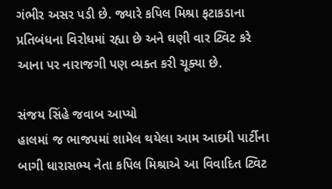ગંભીર અસર પડી છે. જ્યારે કપિલ મિશ્રા ફટાકડાના પ્રતિબંધના વિરોધમાં રહ્યા છે અને ઘણી વાર ટ્વિટ કરે આના પર નારાજગી પણ વ્યક્ત કરી ચૂક્યા છે.

સંજય સિંહે જવાબ આપ્યો
હાલમાં જ ભાજપમાં શામેલ થયેલા આમ આદમી પાર્ટીના બાગી ધારાસભ્ય નેતા કપિલ મિશ્રાએ આ વિવાદિત ટ્વિટ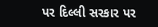પર દિલ્લી સરકાર પર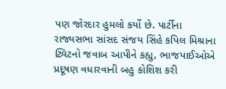પણ જોરદાર હુમલો કર્યો છે. પાર્ટીના રાજ્યસભા સાંસદ સંજય સિંહે કપિલ મિશ્રાના ટ્વિટનો જવાબ આપીને કહ્યુ, ભાજપાઈઓએ પ્રદૂષણ વધારવાની બહુ કોશિશ કરી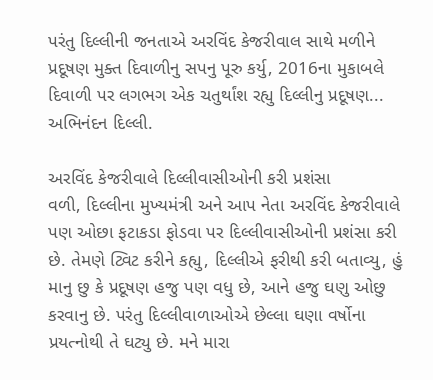પરંતુ દિલ્લીની જનતાએ અરવિંદ કેજરીવાલ સાથે મળીને પ્રદૂષણ મુક્ત દિવાળીનુ સપનુ પૂરુ કર્યુ, 2016ના મુકાબલે દિવાળી પર લગભગ એક ચતુર્થાંશ રહ્યુ દિલ્લીનુ પ્રદૂષણ... અભિનંદન દિલ્લી.

અરવિંદ કેજરીવાલે દિલ્લીવાસીઓની કરી પ્રશંસા
વળી, દિલ્લીના મુખ્યમંત્રી અને આપ નેતા અરવિંદ કેજરીવાલે પણ ઓછા ફટાકડા ફોડવા પર દિલ્લીવાસીઓની પ્રશંસા કરી છે. તેમણે ટ્વિટ કરીને કહ્યુ, દિલ્લીએ ફરીથી કરી બતાવ્યુ, હું માનુ છુ કે પ્રદૂષણ હજુ પણ વધુ છે, આને હજુ ઘણુ ઓછુ કરવાનુ છે. પરંતુ દિલ્લીવાળાઓએ છેલ્લા ઘણા વર્ષોના પ્રયત્નોથી તે ઘટ્યુ છે. મને મારા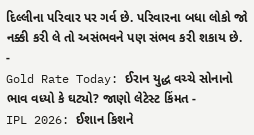દિલ્લીના પરિવાર પર ગર્વ છે. પરિવારના બધા લોકો જો નક્કી કરી લે તો અસંભવને પણ સંભવ કરી શકાય છે.
-
Gold Rate Today: ઈરાન યુદ્ધ વચ્ચે સોનાનો ભાવ વધ્યો કે ઘટ્યો? જાણો લેટેસ્ટ કિંમત -
IPL 2026: ઈશાન કિશને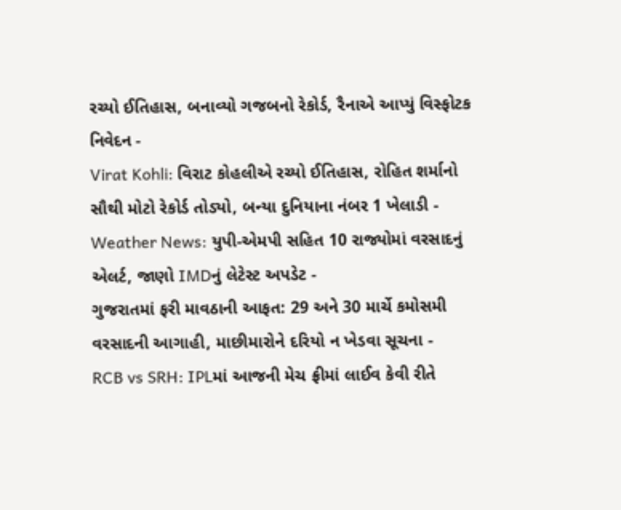રચ્યો ઈતિહાસ, બનાવ્યો ગજબનો રેકોર્ડ, રૈનાએ આપ્યું વિસ્ફોટક નિવેદન -
Virat Kohli: વિરાટ કોહલીએ રચ્યો ઈતિહાસ, રોહિત શર્માનો સૌથી મોટો રેકોર્ડ તોડ્યો, બન્યા દુનિયાના નંબર 1 ખેલાડી -
Weather News: યુપી-એમપી સહિત 10 રાજ્યોમાં વરસાદનું એલર્ટ, જાણો IMDનું લેટેસ્ટ અપડેટ -
ગુજરાતમાં ફરી માવઠાની આફત: 29 અને 30 માર્ચે કમોસમી વરસાદની આગાહી, માછીમારોને દરિયો ન ખેડવા સૂચના -
RCB vs SRH: IPLમાં આજની મેચ ફ્રીમાં લાઈવ કેવી રીતે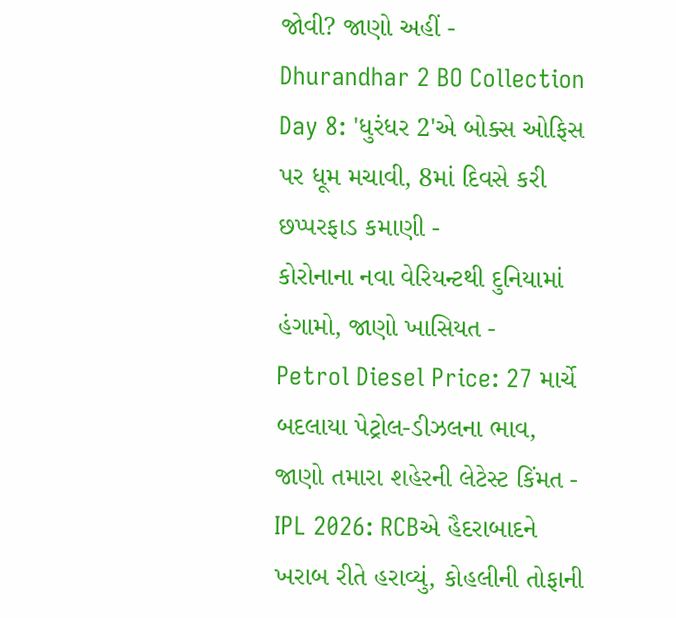જોવી? જાણો અહીં -
Dhurandhar 2 BO Collection Day 8: 'ધુરંધર 2'એ બોક્સ ઓફિસ પર ધૂમ મચાવી, 8માં દિવસે કરી છપ્પરફાડ કમાણી -
કોરોનાના નવા વેરિયન્ટથી દુનિયામાં હંગામો, જાણો ખાસિયત -
Petrol Diesel Price: 27 માર્ચે બદલાયા પેટ્રોલ-ડીઝલના ભાવ, જાણો તમારા શહેરની લેટેસ્ટ કિંમત -
IPL 2026: RCBએ હૈદરાબાદને ખરાબ રીતે હરાવ્યું, કોહલીની તોફાની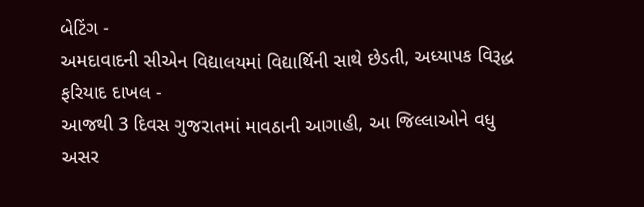બેટિંગ -
અમદાવાદની સીએન વિદ્યાલયમાં વિદ્યાર્થિની સાથે છેડતી, અધ્યાપક વિરૂદ્ધ ફરિયાદ દાખલ -
આજથી 3 દિવસ ગુજરાતમાં માવઠાની આગાહી, આ જિલ્લાઓને વધુ અસર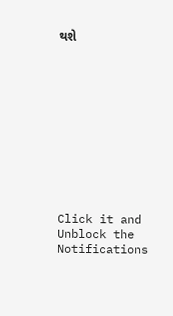થશે











Click it and Unblock the Notifications